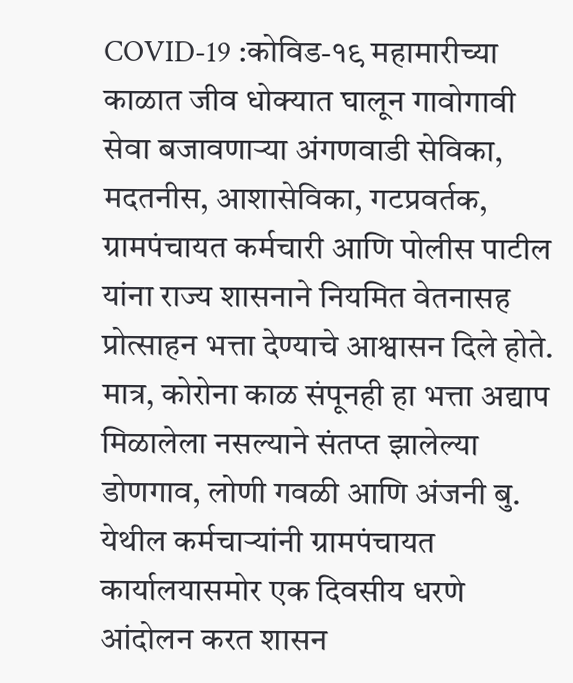COVID-19 :कोविड-१९ महामारीच्या काळात जीव धोक्यात घालून गावोगावी सेवा बजावणाऱ्या अंगणवाडी सेविका, मदतनीस, आशासेविका, गटप्रवर्तक, ग्रामपंचायत कर्मचारी आणि पोलीस पाटील यांना राज्य शासनाने नियमित वेतनासह प्रोत्साहन भत्ता देण्याचे आश्वासन दिले होते. मात्र, कोरोना काळ संपूनही हा भत्ता अद्याप मिळालेला नसल्याने संतप्त झालेल्या डोणगाव, लोणी गवळी आणि अंजनी बु. येथील कर्मचाऱ्यांनी ग्रामपंचायत कार्यालयासमोर एक दिवसीय धरणे आंदोलन करत शासन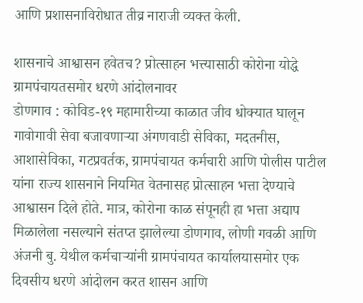आणि प्रशासनाविरोधात तीव्र नाराजी व्यक्त केली.

शासनाचे आश्वासन हवेतच? प्रोत्साहन भत्त्यासाठी कोरोना योद्धे ग्रामपंचायतसमोर धरणे आंदोलनावर
डोणगाव : कोविड-१९ महामारीच्या काळात जीव धोक्यात घालून गावोगावी सेवा बजावणाऱ्या अंगणवाडी सेविका, मदतनीस, आशासेविका, गटप्रवर्तक, ग्रामपंचायत कर्मचारी आणि पोलीस पाटील यांना राज्य शासनाने नियमित वेतनासह प्रोत्साहन भत्ता देण्याचे आश्वासन दिले होते. मात्र, कोरोना काळ संपूनही हा भत्ता अद्याप मिळालेला नसल्याने संतप्त झालेल्या डोणगाव, लोणी गवळी आणि अंजनी बु. येथील कर्मचाऱ्यांनी ग्रामपंचायत कार्यालयासमोर एक दिवसीय धरणे आंदोलन करत शासन आणि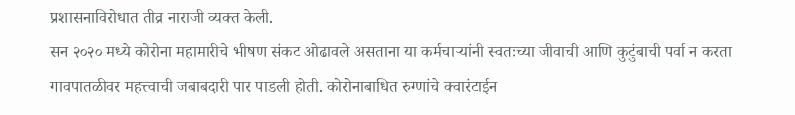प्रशासनाविरोधात तीव्र नाराजी व्यक्त केली.
सन २०२० मध्ये कोरोना महामारीचे भीषण संकट ओढावले असताना या कर्मचाऱ्यांनी स्वतःच्या जीवाची आणि कुटुंबाची पर्वा न करता गावपातळीवर महत्त्वाची जबाबदारी पार पाडली होती. कोरोनाबाधित रुग्णांचे क्वारंटाईन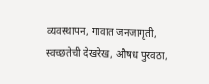व्यवस्थापन, गावात जनजागृती, स्वच्छतेची देखरेख, औषध पुरवठा,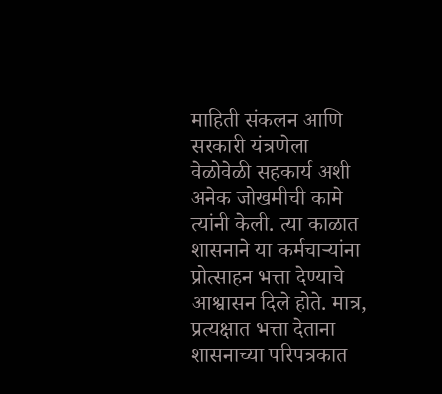माहिती संकलन आणि सरकारी यंत्रणेला वेळोवेळी सहकार्य अशी अनेक जोखमीची कामे त्यांनी केली. त्या काळात शासनाने या कर्मचाऱ्यांना प्रोत्साहन भत्ता देण्याचे आश्वासन दिले होते. मात्र, प्रत्यक्षात भत्ता देताना शासनाच्या परिपत्रकात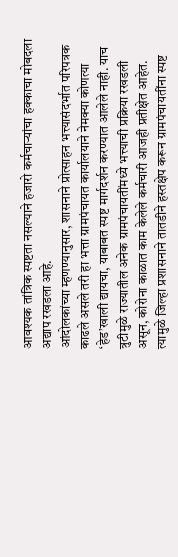आवश्यक तांत्रिक स्पष्टता नसल्याने हजारो कर्मचाऱ्यांचा हक्काचा मोबदला अद्याप रखडला आहे.
आंदोलकांच्या म्हणण्यानुसार, शासनाने प्रोत्साहन भत्त्यासंदर्भात परिपत्रक काढले असले तरी हा भत्ता ग्रामपंचायत कार्यालयाने नेमक्या कोणत्या ‘हेड’खाली द्यायचा, याबाबत स्पष्ट मार्गदर्शन करण्यात आलेले नाही. याच त्रुटीमुळे राज्यातील अनेक ग्रामपंचायतींमध्ये भत्त्याची प्रक्रिया रखडली असून, कोरोना काळात काम केलेले कर्मचारी आजही प्रतीक्षेत आहेत. त्यामुळे जिल्हा प्रशासनाने तातडीने हस्तक्षेप करून ग्रामपंचायतींना स्पष्ट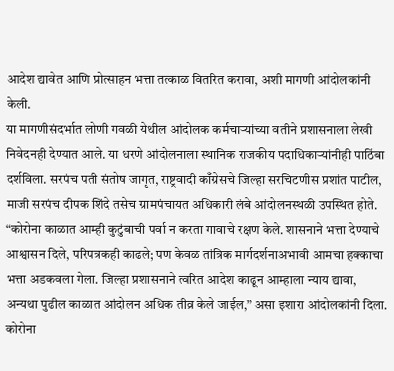आदेश द्यावेत आणि प्रोत्साहन भत्ता तत्काळ वितरित करावा, अशी मागणी आंदोलकांनी केली.
या मागणीसंदर्भात लोणी गवळी येथील आंदोलक कर्मचाऱ्यांच्या वतीने प्रशासनाला लेखी निवेदनही देण्यात आले. या धरणे आंदोलनाला स्थानिक राजकीय पदाधिकाऱ्यांनीही पाठिंबा दर्शविला. सरपंच पती संतोष जागृत, राष्ट्रवादी काँग्रेसचे जिल्हा सरचिटणीस प्रशांत पाटील, माजी सरपंच दीपक शिंदे तसेच ग्रामपंचायत अधिकारी लंबे आंदोलनस्थळी उपस्थित होते.
“कोरोना काळात आम्ही कुटुंबाची पर्वा न करता गावाचे रक्षण केले. शासनाने भत्ता देण्याचे आश्वासन दिले, परिपत्रकही काढले; पण केवळ तांत्रिक मार्गदर्शनाअभावी आमचा हक्काचा भत्ता अडकवला गेला. जिल्हा प्रशासनाने त्वरित आदेश काढून आम्हाला न्याय द्यावा, अन्यथा पुढील काळात आंदोलन अधिक तीव्र केले जाईल,” असा इशारा आंदोलकांनी दिला.
कोरोना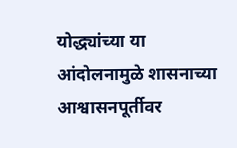योद्ध्यांच्या या आंदोलनामुळे शासनाच्या आश्वासनपूर्तीवर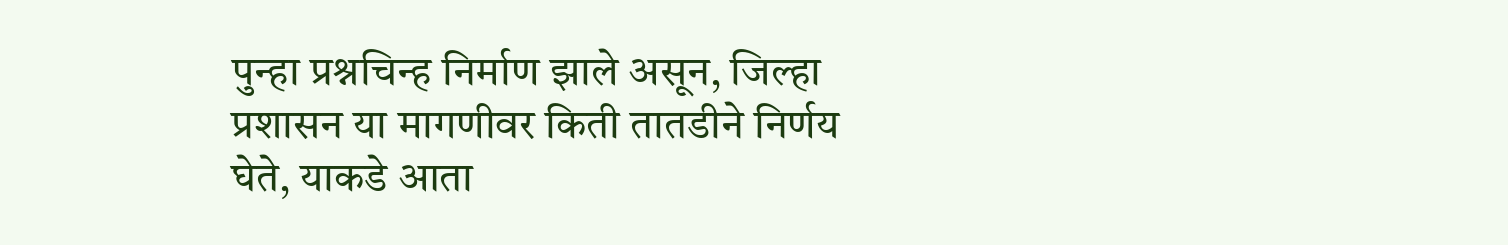पुन्हा प्रश्नचिन्ह निर्माण झाले असून, जिल्हा प्रशासन या मागणीवर किती तातडीने निर्णय घेते, याकडे आता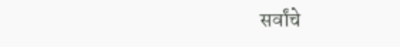सर्वांचे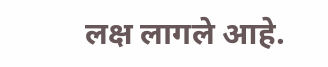लक्ष लागले आहे.